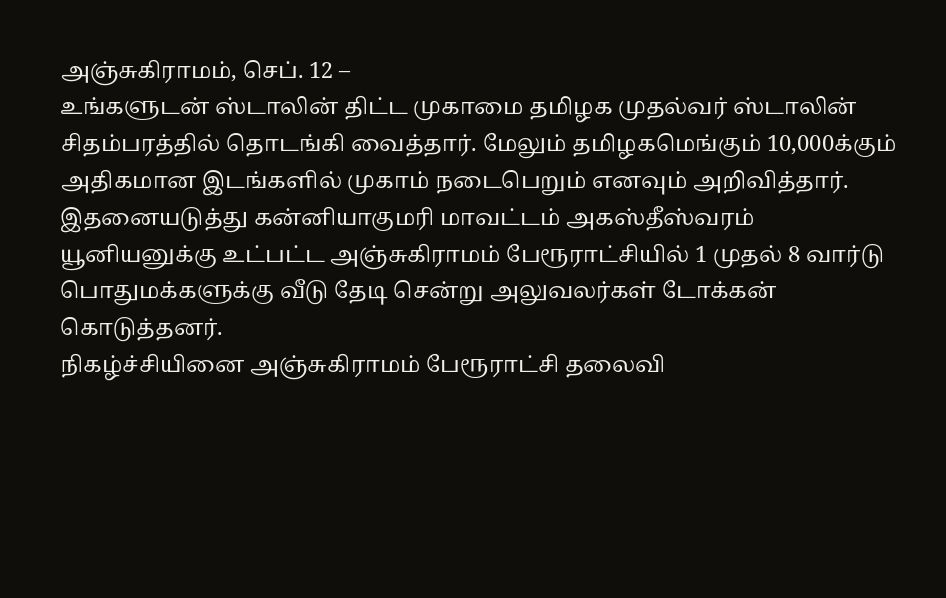அஞ்சுகிராமம், செப். 12 –
உங்களுடன் ஸ்டாலின் திட்ட முகாமை தமிழக முதல்வர் ஸ்டாலின் சிதம்பரத்தில் தொடங்கி வைத்தார். மேலும் தமிழகமெங்கும் 10,000க்கும் அதிகமான இடங்களில் முகாம் நடைபெறும் எனவும் அறிவித்தார். இதனையடுத்து கன்னியாகுமரி மாவட்டம் அகஸ்தீஸ்வரம் யூனியனுக்கு உட்பட்ட அஞ்சுகிராமம் பேரூராட்சியில் 1 முதல் 8 வார்டு பொதுமக்களுக்கு வீடு தேடி சென்று அலுவலர்கள் டோக்கன் கொடுத்தனர்.
நிகழ்ச்சியினை அஞ்சுகிராமம் பேரூராட்சி தலைவி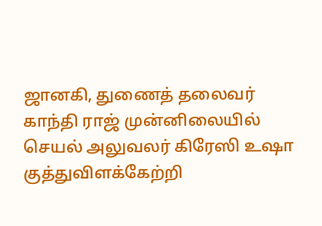ஜானகி, துணைத் தலைவர் காந்தி ராஜ் முன்னிலையில் செயல் அலுவலர் கிரேஸி உஷா குத்துவிளக்கேற்றி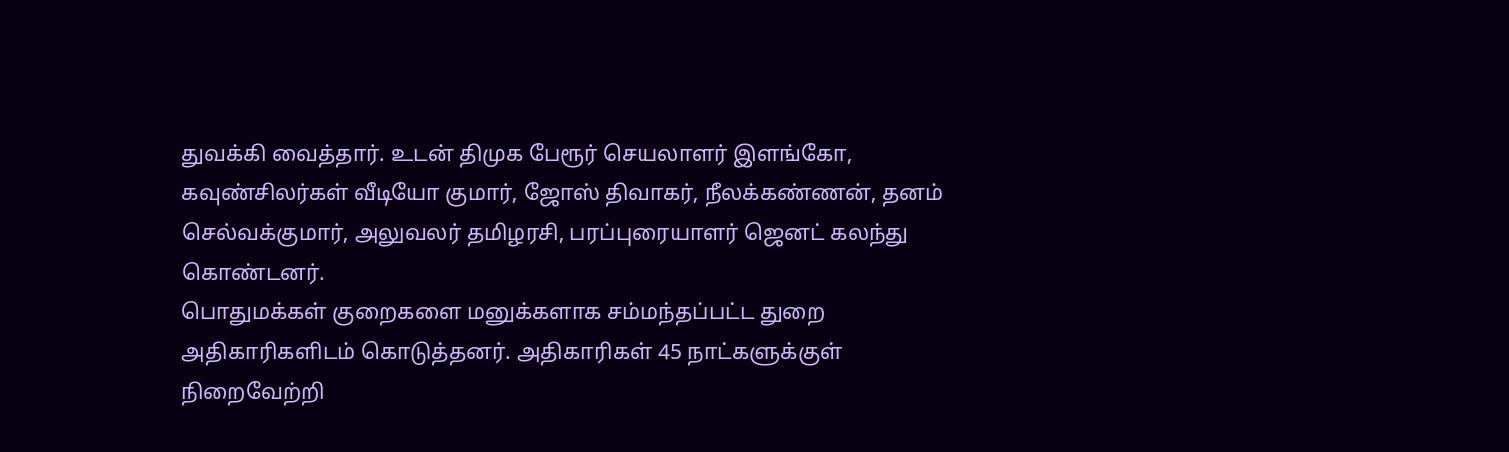துவக்கி வைத்தார். உடன் திமுக பேரூர் செயலாளர் இளங்கோ, கவுண்சிலர்கள் வீடியோ குமார், ஜோஸ் திவாகர், நீலக்கண்ணன், தனம் செல்வக்குமார், அலுவலர் தமிழரசி, பரப்புரையாளர் ஜெனட் கலந்து கொண்டனர்.
பொதுமக்கள் குறைகளை மனுக்களாக சம்மந்தப்பட்ட துறை அதிகாரிகளிடம் கொடுத்தனர். அதிகாரிகள் 45 நாட்களுக்குள் நிறைவேற்றி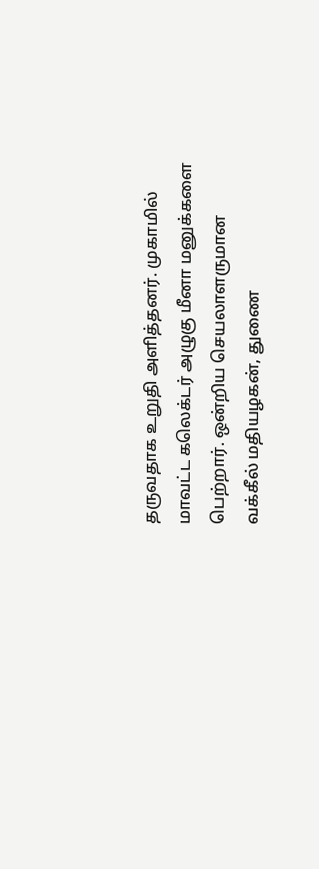தருவதாக உறுதி அளித்தனர். முகாமில் மாவட்ட கலெக்டர் அழுகு மீனா மனுக்களை பெற்றார். ஒன்றிய செயலாளருமான வக்கீல் மதியழகன், துணை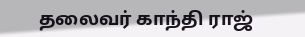தலைவர் காந்தி ராஜ்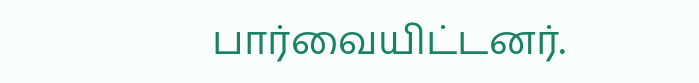பார்வையிட்டனர்.